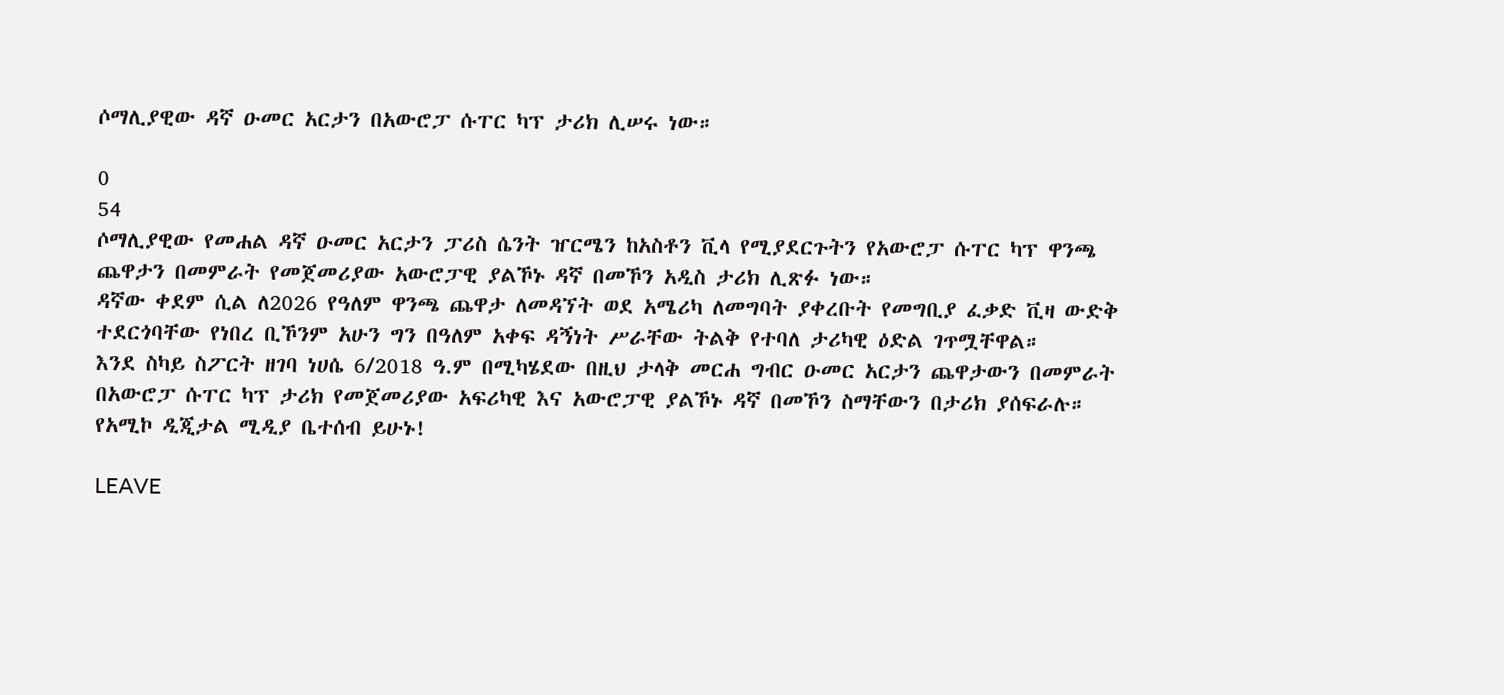ሶማሊያዊው ዳኛ ዑመር አርታን በአውሮፓ ሱፐር ካፕ ታሪክ ሊሠሩ ነው።

0
54
ሶማሊያዊው የመሐል ዳኛ ዑመር አርታን ፓሪስ ሴንት ዠርሜን ከአስቶን ቪላ የሚያደርጉትን የአውሮፓ ሱፐር ካፕ ዋንጫ ጨዋታን በመምራት የመጀመሪያው አውሮፓዊ ያልኾኑ ዳኛ በመኾን አዲስ ታሪክ ሊጽፉ ነው።
ዳኛው ቀደም ሲል ለ2026 የዓለም ዋንጫ ጨዋታ ለመዳኘት ወደ አሜሪካ ለመግባት ያቀረቡት የመግቢያ ፈቃድ ቪዛ ውድቅ ተደርጎባቸው የነበረ ቢኾንም አሁን ግን በዓለም አቀፍ ዳኝነት ሥራቸው ትልቅ የተባለ ታሪካዊ ዕድል ገጥሟቸዋል።
እንደ ስካይ ስፖርት ዘገባ ነሀሴ 6/2018 ዓ.ም በሚካሄደው በዚህ ታላቅ መርሐ ግብር ዑመር አርታን ጨዋታውን በመምራት በአውሮፓ ሱፐር ካፕ ታሪክ የመጀመሪያው አፍሪካዊ እና አውሮፓዊ ያልኾኑ ዳኛ በመኾን ስማቸውን በታሪክ ያሰፍራሉ።
የአሚኮ ዲጂታል ሚዲያ ቤተሰብ ይሁኑ!

LEAVE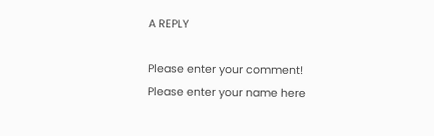A REPLY

Please enter your comment!
Please enter your name here